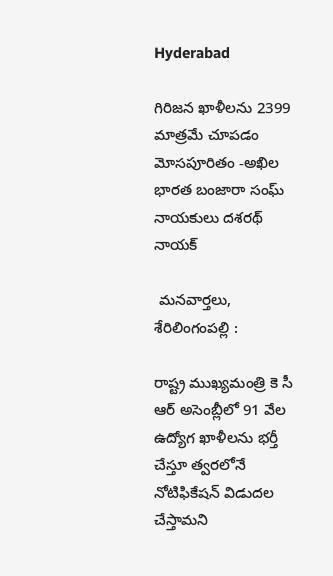Hyderabad

గిరిజన ఖాళీలను 2399 మాత్రమే చూపడం మోసపూరితం -అఖిల భారత బంజారా సంఘ్ నాయకులు దశరథ్ నాయక్

 మనవార్తలు, శేరిలింగంపల్లి :

రాష్ట్ర ముఖ్యమంత్రి కె సీ ఆర్ అసెంబ్లీలో 91 వేల ఉద్యోగ ఖాళీలను భర్తీ చేస్తూ త్వరలోనే నోటిఫికేషన్ విడుదల చేస్తామని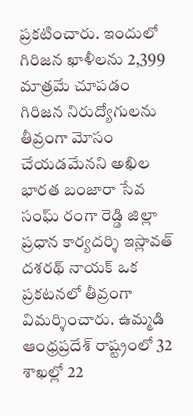ప్రకటించారు. ఇందులో గిరిజన ఖాళీలను 2,399 మాత్రమే చూపడం గిరిజన నిరుద్యోగులను తీవ్రంగా మోసం చేయడమేనని అఖిల భారత బంజారా సేవ సంఘ్ రంగా రెడ్డి జిల్లా ప్రధాన కార్యదర్శి ఇస్లావత్ దశరథ్ నాయక్ ఒక ప్రకటనలో తీవ్రంగా విమర్శించారు. ఉమ్మడి ఆంధ్రప్రదేశ్ రాష్ట్రంలో 32 శాఖల్లో 22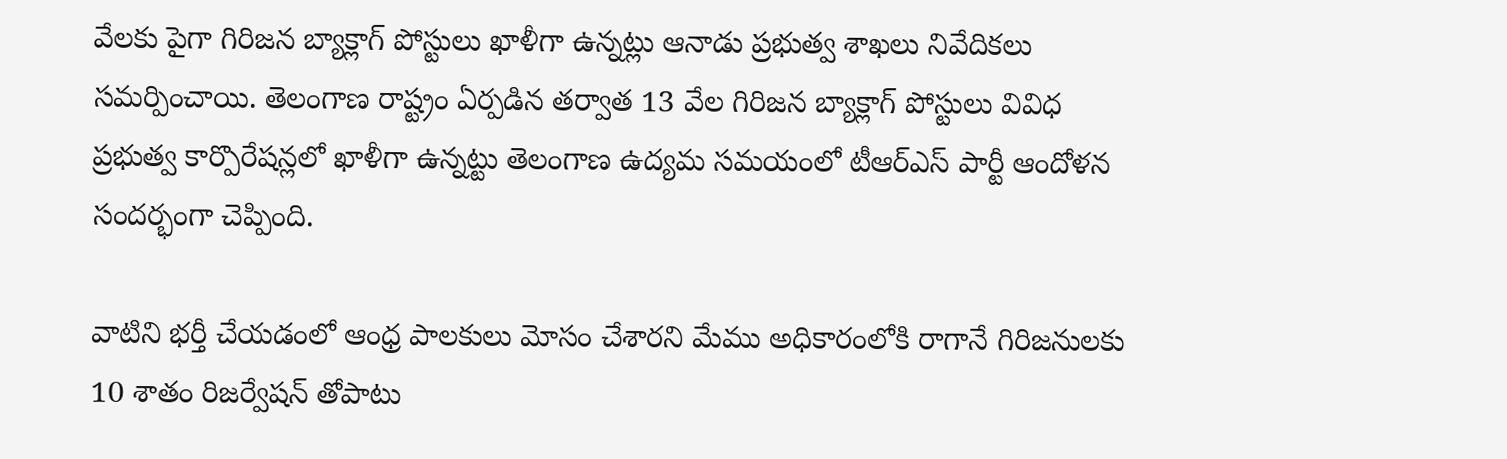వేలకు పైగా గిరిజన బ్యాక్లాగ్ పోస్టులు ఖాళీగా ఉన్నట్లు ఆనాడు ప్రభుత్వ శాఖలు నివేదికలు సమర్పించాయి. తెలంగాణ రాష్ట్రం ఏర్పడిన తర్వాత 13 వేల గిరిజన బ్యాక్లాగ్ పోస్టులు వివిధ ప్రభుత్వ కార్పొరేషన్లలో ఖాళీగా ఉన్నట్టు తెలంగాణ ఉద్యమ సమయంలో టీఆర్ఎస్ పార్టీ ఆందోళన సందర్భంగా చెప్పింది.

వాటిని భర్తీ చేయడంలో ఆంధ్ర పాలకులు మోసం చేశారని మేము అధికారంలోకి రాగానే గిరిజనులకు 10 శాతం రిజర్వేషన్ తోపాటు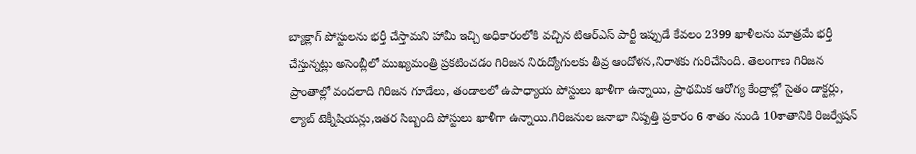బ్యాక్లాగ్ పోస్టులను భర్తీ చేస్తామని హామీ ఇచ్చి అధికారంలోకి వచ్చిన టిఆర్ఎస్ పార్టీ ఇప్పుడే కేవలం 2399 ఖాళీలను మాత్రమే భర్తీ చేస్తున్నట్లు అసెంబ్లీలో ముఖ్యమంత్రి ప్రకటించడం గిరిజన నిరుద్యోగులకు తీవ్ర ఆందోళన,నిరాశకు గురిచేసింది. తెలంగాణ గిరిజన ప్రాంతాల్లో వందలాది గిరిజన గూడేలు, తండాలలో ఉపాధ్యాయ పోస్టులు ఖాళీగా ఉన్నాయి, ప్రాథమిక ఆరోగ్య కేంద్రాల్లో సైతం డాక్టర్లు, ల్యాబ్ టెక్నీషియన్లు,ఇతర సిబ్బంది పోస్టులు ఖాళీగా ఉన్నాయి.గిరిజనుల జనాభా నిష్పత్తి ప్రకారం 6 శాతం నుండి 10శాతానికి రిజర్వేషన్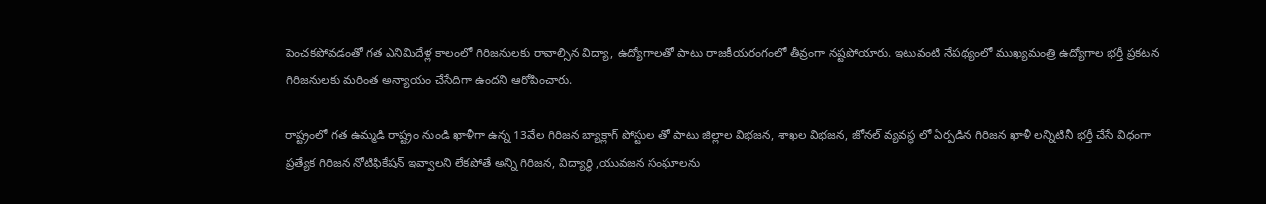పెంచకపోవడంతో గత ఎనిమిదేళ్ల కాలంలో గిరిజనులకు రావాల్సిన విద్యా, ఉద్యోగాలతో పాటు రాజకీయరంగంలో తీవ్రంగా నష్టపోయారు. ఇటువంటి నేపథ్యంలో ముఖ్యమంత్రి ఉద్యోగాల భర్తీ ప్రకటన గిరిజనులకు మరింత అన్యాయం చేసేదిగా ఉందని ఆరోపించారు.

రాష్ట్రంలో గత ఉమ్మడి రాష్ట్రం నుండి ఖాళీగా ఉన్న 13వేల గిరిజన బ్యాక్లాగ్ పోస్టుల తో పాటు జిల్లాల విభజన, శాఖల విభజన, జోనల్ వ్యవస్థ లో ఏర్పడిన గిరిజన ఖాళీ లన్నిటినీ భర్తీ చేసే విధంగా ప్రత్యేక గిరిజన నోటిఫికేషన్ ఇవ్వాలని లేకపోతే అన్ని గిరిజన, విద్యార్థి ,యువజన సంఘాలను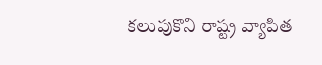కలుపుకొని రాష్ట్ర వ్యాపిత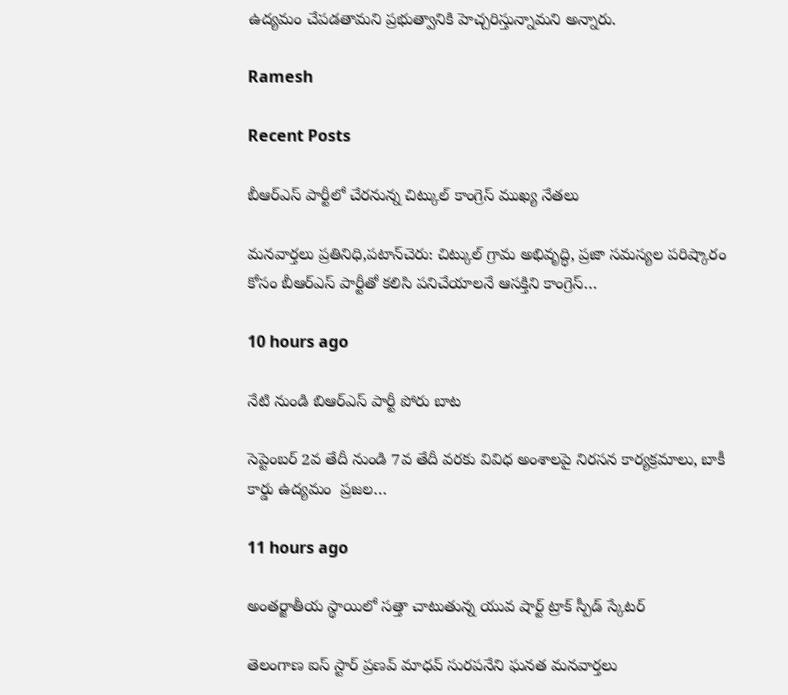ఉద్యమం చేపడతామని ప్రభుత్వానికి హెచ్చరిస్తున్నామని అన్నారు.

Ramesh

Recent Posts

బీఆర్ఎస్ పార్టీలో చేరనున్న చిట్కుల్ కాంగ్రెస్ ముఖ్య నేతలు

మనవార్తలు ప్రతినిధి,పటాన్‌చెరు: చిట్కుల్ గ్రామ అభివృద్ధి, ప్రజా సమస్యల పరిష్కారం కోసం బీఆర్ఎస్ పార్టీతో కలిసి పనిచేయాలనే ఆసక్తిని కాంగ్రెస్…

10 hours ago

నేటి నుండి బిఆర్ఎస్ పార్టీ పోరు బాట

సెప్టెంబర్ 2వ తేదీ నుండి 7వ తేదీ వరకు వివిధ అంశాలపై నిరసన కార్యక్రమాలు, బాకీ కార్డు ఉద్యమం  ప్రజల…

11 hours ago

అంతర్జాతీయ స్థాయిలో సత్తా చాటుతున్న యువ షార్ట్ ట్రాక్ స్పీడ్ స్కేటర్

తెలంగాణ ఐస్ స్టార్ ప్రణవ్ మాధవ్ సురపనేని ఘనత మనవార్తలు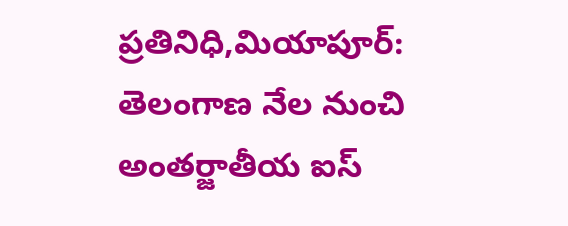ప్రతినిధి,మియాపూర్: తెలంగాణ నేల నుంచి అంతర్జాతీయ ఐస్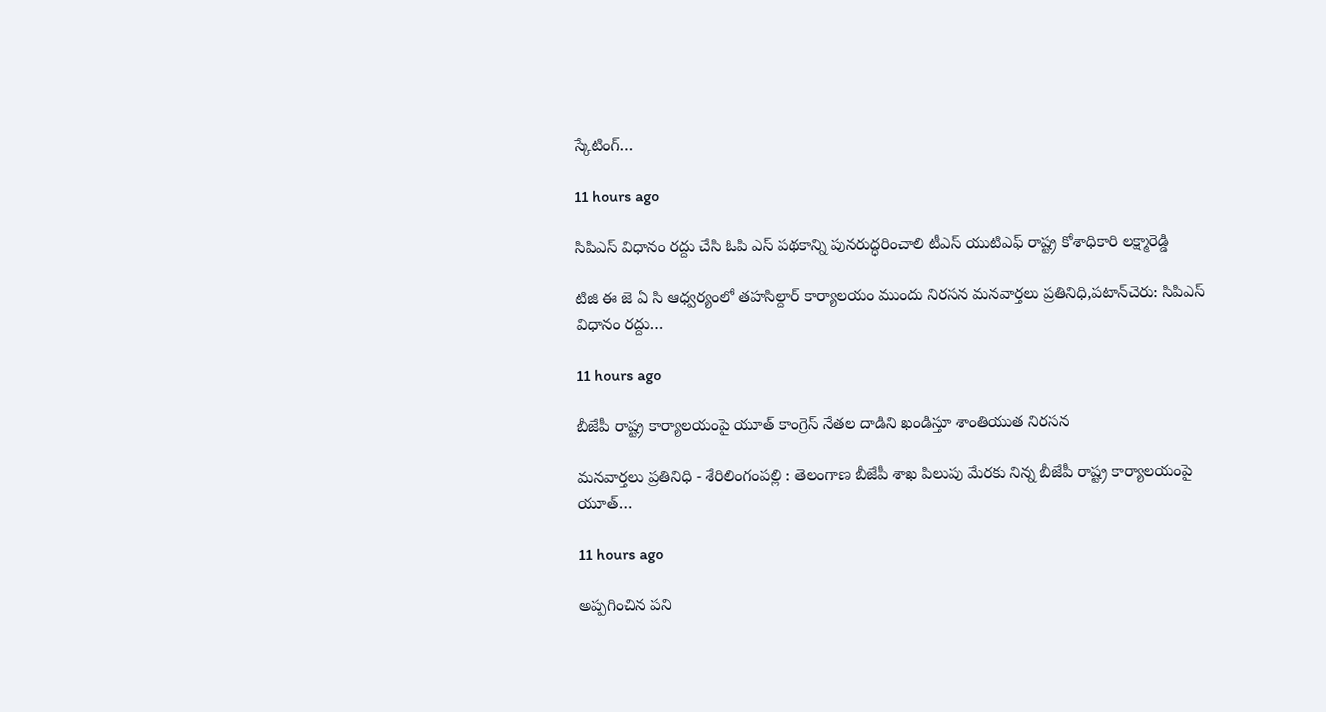స్కేటింగ్…

11 hours ago

సిపిఎస్ విధానం రద్దు చేసి ఓపి ఎస్ పథకాన్ని పునరుద్ధరించాలి టీఎస్ యుటిఎఫ్ రాష్ట్ర కోశాధికారి లక్ష్మారెడ్డి

టిజి ఈ జె ఏ సి ఆధ్వర్యంలో తహసిల్దార్ కార్యాలయం ముందు నిరసన మనవార్తలు ప్రతినిధి,పటాన్‌చెరు: సిపిఎస్ విధానం రద్దు…

11 hours ago

బీజేపీ రాష్ట్ర కార్యాలయంపై యూత్ కాంగ్రెస్ నేతల దాడిని ఖండిస్తూ శాంతియుత నిరసన

మనవార్తలు ప్రతినిధి - శేరిలింగంపల్లి : తెలంగాణ బీజేపీ శాఖ పిలుపు మేరకు నిన్న బీజేపీ రాష్ట్ర కార్యాలయంపై యూత్…

11 hours ago

అప్పగించిన పని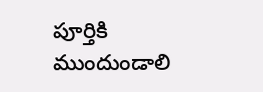పూర్తికి ముందుండాలి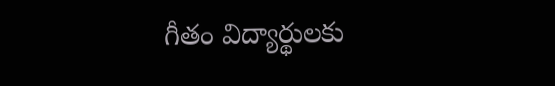గీతం విద్యార్థులకు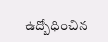ఉద్బోధించిన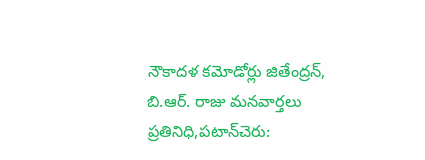నౌకాదళ కమోడోర్లు జితేంద్రన్, బి.ఆర్. రాజు మనవార్తలు ప్రతినిధి,పటాన్‌చెరు: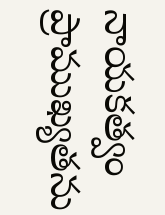నాయకత్వం ప్రాముఖ్యతను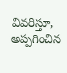వివరిస్తూ, అప్పగించిన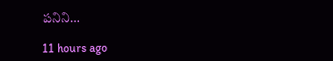పనిని…

11 hours ago